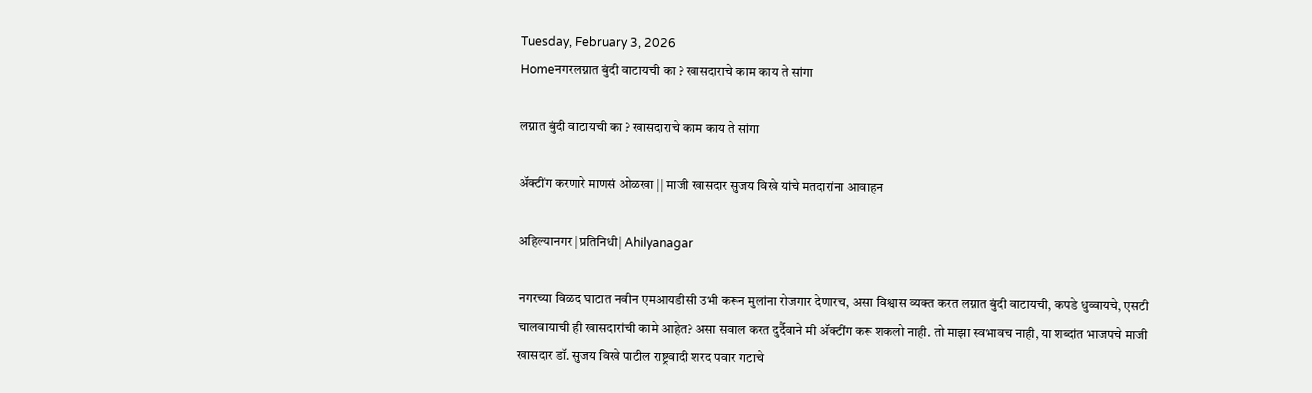Tuesday, February 3, 2026
Homeनगरलग्नात बुंदी वाटायची का ? खासदाराचे काम काय ते सांगा

लग्नात बुंदी वाटायची का ? खासदाराचे काम काय ते सांगा

अ‍ॅक्टींग करणारे माणसं ओळखा || माजी खासदार सुजय विखे यांचे मतदारांना आवाहन

अहिल्यानगर |प्रतिनिधी| Ahilyanagar

नगरच्या विळद घाटात नवीन एमआयडीसी उभी करून मुलांना रोजगार देणारच, असा विश्वास व्यक्त करत लग्नात बुंदी वाटायची, कपडे धुव्वायचे, एसटी चालवायाची ही खासदारांची कामे आहेत? असा सवाल करत दुर्दैवाने मी अ‍ॅक्टींग करू शकलो नाही. तो माझा स्वभावच नाही, या शब्दांत भाजपचे माजी खासदार डॉ. सुजय विखे पाटील राष्ट्रवादी शरद पवार गटाचे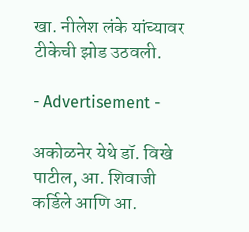खा. नीलेश लंके यांच्यावर टीकेची झोड उठवली.

- Advertisement -

अकोळनेर येथे डॉ. विखे पाटील, आ. शिवाजी कर्डिले आणि आ.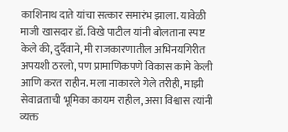काशिनाथ दाते यांचा सत्कार समारंभ झाला. यावेळी माजी खासदार डॉ. विखे पाटील यांनी बोलताना स्पष्ट केले की, दुर्दैवाने, मी राजकारणातील अभिनयगिरीत अपयशी ठरलो, पण प्रामाणिकपणे विकास कामे केली आणि करत राहीन. मला नाकारले गेले तरीही, माझी सेवाव्रताची भूमिका कायम राहील, असा विश्वास त्यांनी व्यक्त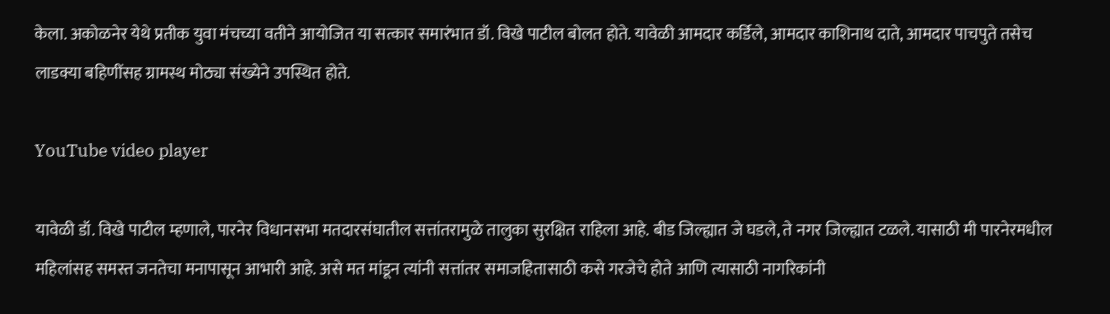केला. अकोळनेर येथे प्रतीक युवा मंचच्या वतीने आयोजित या सत्कार समारंभात डॉ. विखे पाटील बोलत होते. यावेळी आमदार कर्डिले, आमदार काशिनाथ दाते, आमदार पाचपुते तसेच लाडक्या बहिणींसह ग्रामस्थ मोठ्या संख्येने उपस्थित होते.

YouTube video player

यावेळी डॉ. विखे पाटील म्हणाले, पारनेर विधानसभा मतदारसंघातील सत्तांतरामुळे तालुका सुरक्षित राहिला आहे. बीड जिल्ह्यात जे घडले, ते नगर जिल्ह्यात टळले. यासाठी मी पारनेरमधील महिलांसह समस्त जनतेचा मनापासून आभारी आहे. असे मत मांडून त्यांनी सत्तांतर समाजहितासाठी कसे गरजेचे होते आणि त्यासाठी नागरिकांनी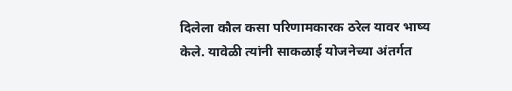दिलेला कौल कसा परिणामकारक ठरेल यावर भाष्य केले. यावेळी त्यांनी साकळाई योजनेच्या अंतर्गत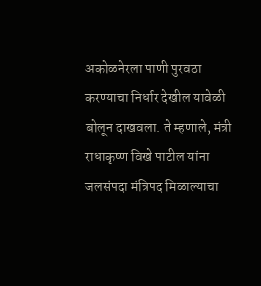अकोळनेरला पाणी पुरवठा करण्याचा निर्धार देखील यावेळी बोलून दाखवला. ते म्हणाले, मंत्री राधाकृष्ण विखे पाटील यांना जलसंपदा मंत्रिपद मिळाल्याचा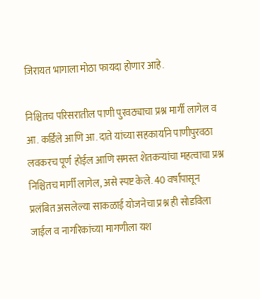जिरायत भागाला मोठा फायदा होणार आहे.

निश्चितच परिसरातील पाणी पुरवठ्याचा प्रश्न मार्गी लागेल व आ. कर्डिले आणि आ. दाते यांच्या सहकार्याने पाणीपुरवठा लवकरच पूर्ण होईल आणि समस्त शेतकर्‍यांचा महत्वाचा प्रश्न निश्चितच मार्गी लागेल, असे स्पष्ट केले. 40 वर्षांपासून प्रलंबित असलेल्या साकळाई योजनेचा प्रश्न ही सोडविला जाईल व नागरिकांच्या मागणीला यश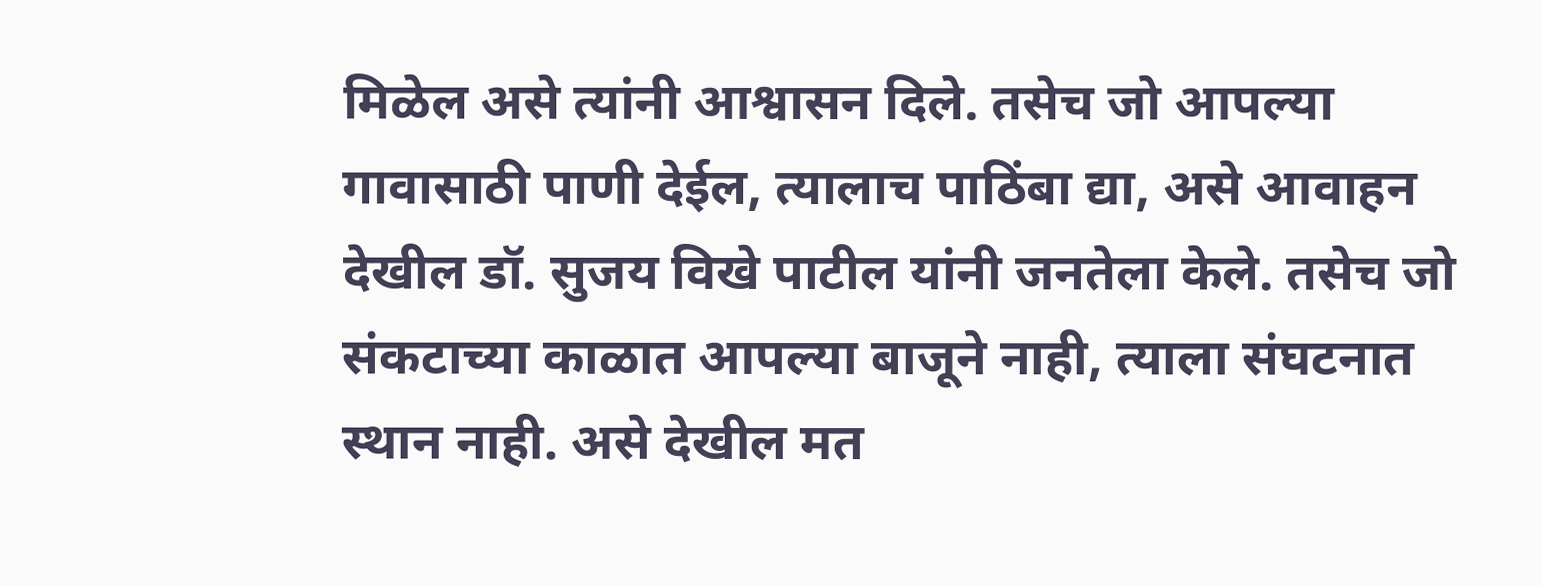मिळेल असे त्यांनी आश्वासन दिले. तसेच जो आपल्या गावासाठी पाणी देईल, त्यालाच पाठिंबा द्या, असे आवाहन देखील डॉ. सुजय विखे पाटील यांनी जनतेला केले. तसेच जो संकटाच्या काळात आपल्या बाजूने नाही, त्याला संघटनात स्थान नाही. असे देखील मत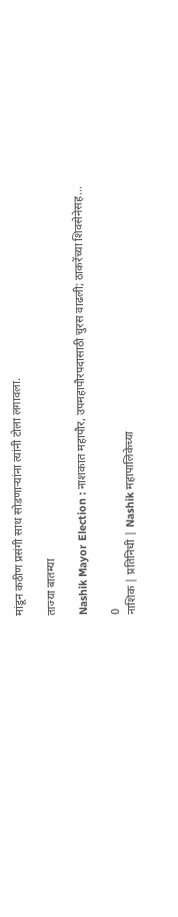मांडून कठीण प्रसंगी साथ सोडणार्‍यांना त्यांनी टोला लगावला.

ताज्या बातम्या

Nashik Mayor Election : नाशकात महापौर, उपमहापौरपदासाठी चुरस वाढली; ठाकरेंच्या शिवसेनेसह...

0
नाशिक | प्रतिनिधी | Nashik महापालिकेच्या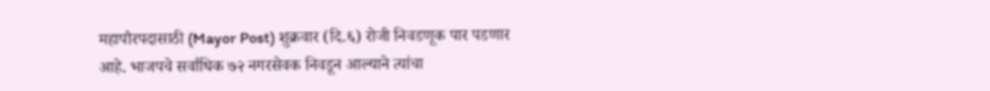महापौरपदासाठी (Mayor Post) शुक्रवार (दि.६) रोजी निवडणूक पार पडणार आहे. भाजपचे सर्वाधिक ७२ नगरसेवक निवडून आल्याने त्यांचा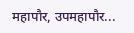महापौर, उपमहापौर...